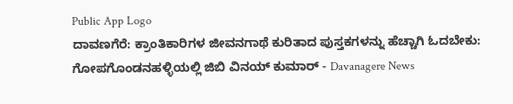Public App Logo
ದಾವಣಗೆರೆ: ಕ್ರಾಂತಿಕಾರಿಗಳ ಜೀವನಗಾಥೆ ಕುರಿತಾದ ಪುಸ್ತಕಗಳನ್ನು ಹೆಚ್ಚಾಗಿ ಓದಬೇಕು: ಗೋಪಗೊಂಡನಹಳ್ಳಿಯಲ್ಲಿ ಜಿಬಿ ವಿನಯ್ ಕುಮಾರ್ - Davanagere News